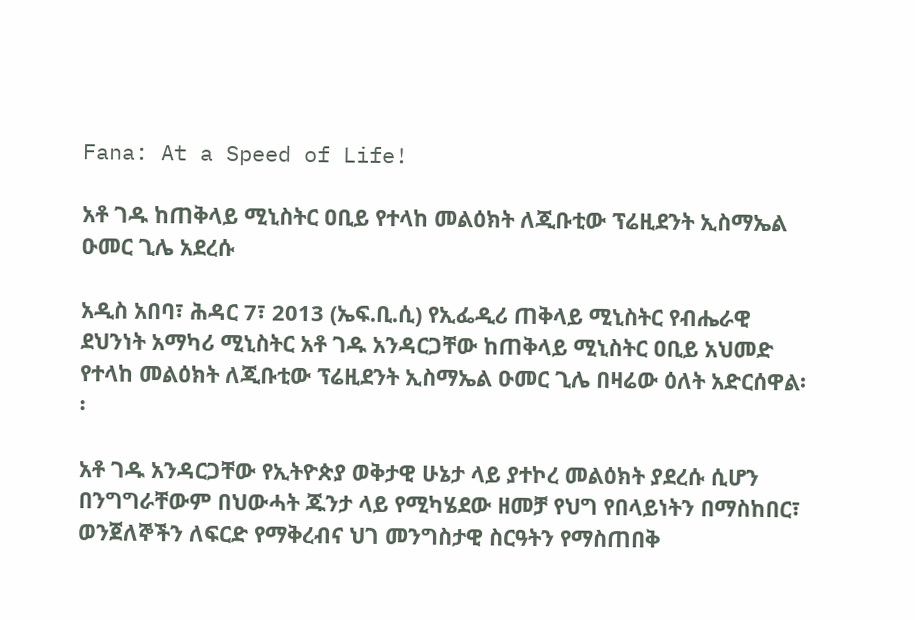Fana: At a Speed of Life!

አቶ ገዱ ከጠቅላይ ሚኒስትር ዐቢይ የተላከ መልዕክት ለጂቡቲው ፕሬዚደንት ኢስማኤል ዑመር ጊሌ አደረሱ

አዲስ አበባ፣ ሕዳር 7፣ 2013 (ኤፍ.ቢ.ሲ) የኢፌዲሪ ጠቅላይ ሚኒስትር የብሔራዊ ደህንነት አማካሪ ሚኒስትር አቶ ገዱ አንዳርጋቸው ከጠቅላይ ሚኒስትር ዐቢይ አህመድ የተላከ መልዕክት ለጂቡቲው ፕሬዚደንት ኢስማኤል ዑመር ጊሌ በዛሬው ዕለት አድርሰዋል፡፡

አቶ ገዱ አንዳርጋቸው የኢትዮጵያ ወቅታዊ ሁኔታ ላይ ያተኮረ መልዕክት ያደረሱ ሲሆን በንግግራቸውም በህውሓት ጁንታ ላይ የሚካሄደው ዘመቻ የህግ የበላይነትን በማስከበር፣ ወንጀለኞችን ለፍርድ የማቅረብና ህገ መንግስታዊ ስርዓትን የማስጠበቅ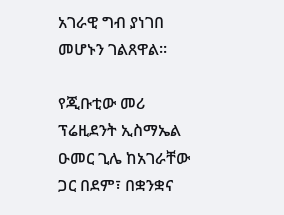አገራዊ ግብ ያነገበ መሆኑን ገልጸዋል፡፡

የጂቡቲው መሪ ፕሬዚደንት ኢስማኤል ዑመር ጊሌ ከአገራቸው ጋር በደም፣ በቋንቋና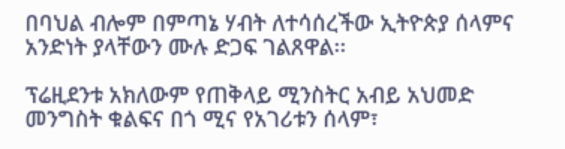በባህል ብሎም በምጣኔ ሃብት ለተሳሰረችው ኢትዮጵያ ሰላምና አንድነት ያላቸውን ሙሉ ድጋፍ ገልጸዋል፡፡

ፕሬዚደንቱ አክለውም የጠቅላይ ሚንስትር አብይ አህመድ መንግስት ቁልፍና በጎ ሚና የአገሪቱን ሰላም፣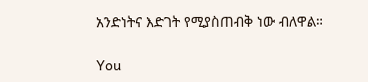አንድነትና እድገት የሚያስጠብቅ ነው ብለዋል።

You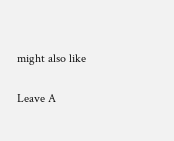might also like

Leave A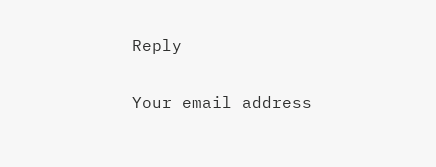Reply

Your email address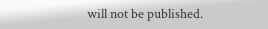will not be published.